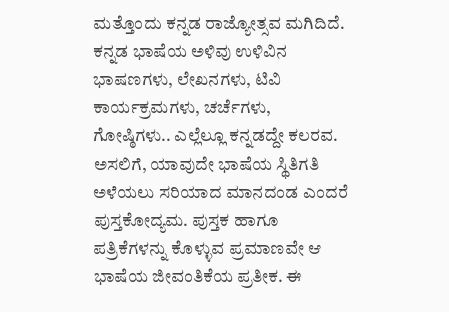ಮತ್ತೊಂದು ಕನ್ನಡ ರಾಜ್ಯೋತ್ಸವ ಮಗಿದಿದೆ.
ಕನ್ನಡ ಭಾಷೆಯ ಅಳಿವು ಉಳಿವಿನ ಭಾಷಣಗಳು, ಲೇಖನಗಳು, ಟಿವಿ ಕಾರ್ಯಕ್ರಮಗಳು, ಚರ್ಚೆಗಳು, ಗೋಷ್ಠಿಗಳು.. ಎಲ್ಲೆಲ್ಲೂ ಕನ್ನಡದ್ದೇ ಕಲರವ.
ಅಸಲಿಗೆ, ಯಾವುದೇ ಭಾಷೆಯ ಸ್ಥಿತಿಗತಿ ಅಳೆಯಲು ಸರಿಯಾದ ಮಾನದಂಡ ಎಂದರೆ ಪುಸ್ತಕೋದ್ಯಮ. ಪುಸ್ತಕ ಹಾಗೂ ಪತ್ರಿಕೆಗಳನ್ನು ಕೊಳ್ಳುವ ಪ್ರಮಾಣವೇ ಆ ಭಾಷೆಯ ಜೀವಂತಿಕೆಯ ಪ್ರತೀಕ. ಈ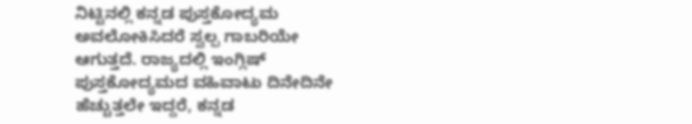ನಿಟ್ಟಿನಲ್ಲಿ ಕನ್ನಡ ಪುಸ್ತಕೋದ್ಯಮ ಅವಲೋಕಿಸಿದರೆ ಸ್ವಲ್ಪ ಗಾಬರಿಯೇ ಆಗುತ್ತದೆ. ರಾಜ್ಯದಲ್ಲಿ ಇಂಗ್ಲಿಷ್ ಪುಸ್ತಕೋದ್ಯಮದ ವಹಿವಾಟು ದಿನೇದಿನೇ ಹೆಚ್ಚುತ್ತಲೇ ಇದ್ದರೆ, ಕನ್ನಡ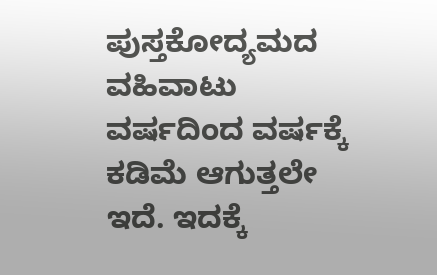ಪುಸ್ತಕೋದ್ಯಮದ ವಹಿವಾಟು ವರ್ಷದಿಂದ ವರ್ಷಕ್ಕೆ ಕಡಿಮೆ ಆಗುತ್ತಲೇ ಇದೆ. ಇದಕ್ಕೆ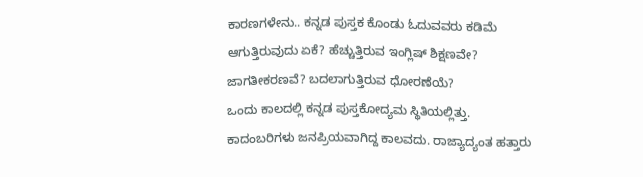ಕಾರಣಗಳೇನು.. ಕನ್ನಡ ಪುಸ್ತಕ ಕೊಂಡು ಓದುವವರು ಕಡಿಮೆ ಆಗುತ್ತಿರುವುದು ಏಕೆ? ಹೆಚ್ಚುತ್ತಿರುವ ಇಂಗ್ಲಿಷ್ ಶಿಕ್ಷಣವೇ? ಜಾಗತೀಕರಣವೆ? ಬದಲಾಗುತ್ತಿರುವ ಧೋರಣೆಯೆ?
ಒಂದು ಕಾಲದಲ್ಲಿ ಕನ್ನಡ ಪುಸ್ತಕೋದ್ಯಮ ಸ್ಥಿತಿಯಲ್ಲಿತ್ತು. ಕಾದಂಬರಿಗಳು ಜನಪ್ರಿಯವಾಗಿದ್ದ ಕಾಲವದು. ರಾಜ್ಯಾದ್ಯಂತ ಹತ್ತಾರು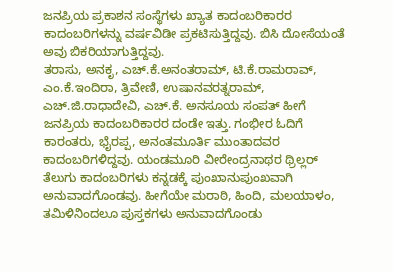ಜನಪ್ರಿಯ ಪ್ರಕಾಶನ ಸಂಸ್ಥೆಗಳು ಖ್ಯಾತ ಕಾದಂಬರಿಕಾರರ ಕಾದಂಬರಿಗಳನ್ನು ವರ್ಷವಿಡೀ ಪ್ರಕಟಿಸುತ್ತಿದ್ದವು. ಬಿಸಿ ದೋಸೆಯಂತೆ ಅವು ಬಿಕರಿಯಾಗುತ್ತಿದ್ದವು.
ತರಾಸು, ಅನಕೃ, ಎಚ್.ಕೆ.ಅನಂತರಾಮ್, ಟಿ.ಕೆ.ರಾಮರಾವ್, ಎಂ.ಕೆ.ಇಂದಿರಾ, ತ್ರಿವೇಣಿ, ಉಷಾನವರತ್ನರಾಮ್, ಎಚ್.ಜಿ.ರಾಧಾದೇವಿ, ಎಚ್.ಕೆ. ಅನಸೂಯ ಸಂಪತ್ ಹೀಗೆ ಜನಪ್ರಿಯ ಕಾದಂಬರಿಕಾರರ ದಂಡೇ ಇತ್ತು. ಗಂಭೀರ ಓದಿಗೆ ಕಾರಂತರು, ಭೈರಪ್ಪ, ಅನಂತಮೂರ್ತಿ ಮುಂತಾದವರ ಕಾದಂಬರಿಗಳಿದ್ದವು. ಯಂಡಮೂರಿ ವೀರೇಂದ್ರನಾಥರ ಥ್ರಿಲ್ಲರ್ ತೆಲುಗು ಕಾದಂಬರಿಗಳು ಕನ್ನಡಕ್ಕೆ ಪುಂಖಾನುಪುಂಖವಾಗಿ ಅನುವಾದಗೊಂಡವು. ಹೀಗೆಯೇ ಮರಾಠಿ, ಹಿಂದಿ, ಮಲಯಾಳಂ, ತಮಿಳಿನಿಂದಲೂ ಪುಸ್ತಕಗಳು ಅನುವಾದಗೊಂಡು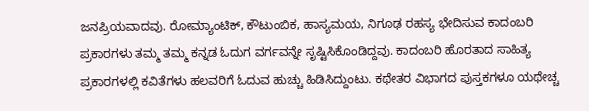ಜನಪ್ರಿಯವಾದವು. ರೋಮ್ಯಾಂಟಿಕ್, ಕೌಟುಂಬಿಕ, ಹಾಸ್ಯಮಯ, ನಿಗೂಢ ರಹಸ್ಯ ಭೇದಿಸುವ ಕಾದಂಬರಿ ಪ್ರಕಾರಗಳು ತಮ್ಮ ತಮ್ಮ ಕನ್ನಡ ಓದುಗ ವರ್ಗವನ್ನೇ ಸೃಷ್ಟಿಸಿಕೊಂಡಿದ್ದವು. ಕಾದಂಬರಿ ಹೊರತಾದ ಸಾಹಿತ್ಯ ಪ್ರಕಾರಗಳಲ್ಲಿ ಕವಿತೆಗಳು ಹಲವರಿಗೆ ಓದುವ ಹುಚ್ಚು ಹಿಡಿಸಿದ್ದುಂಟು. ಕಥೇತರ ವಿಭಾಗದ ಪುಸ್ತಕಗಳೂ ಯಥೇಚ್ಚ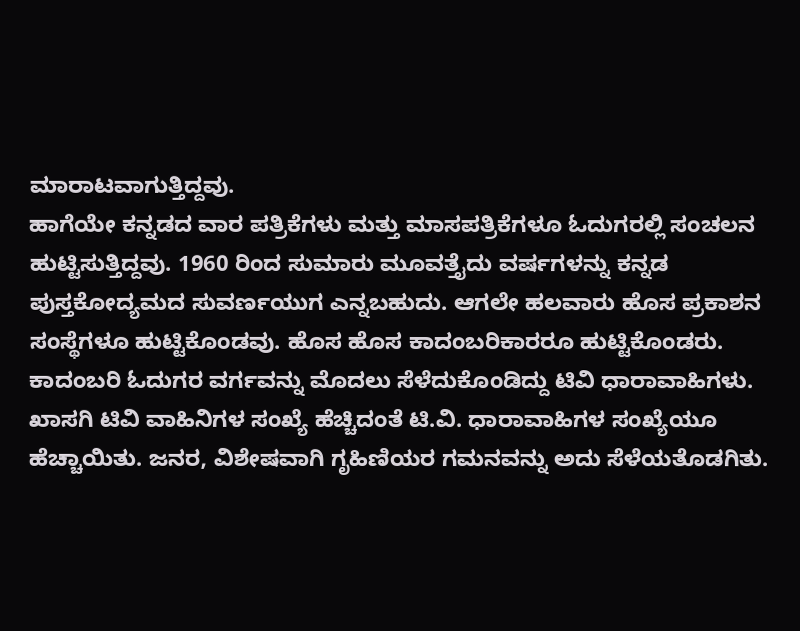ಮಾರಾಟವಾಗುತ್ತಿದ್ದವು.
ಹಾಗೆಯೇ ಕನ್ನಡದ ವಾರ ಪತ್ರಿಕೆಗಳು ಮತ್ತು ಮಾಸಪತ್ರಿಕೆಗಳೂ ಓದುಗರಲ್ಲಿ ಸಂಚಲನ ಹುಟ್ಟಿಸುತ್ತಿದ್ದವು. 1960 ರಿಂದ ಸುಮಾರು ಮೂವತ್ತೈದು ವರ್ಷಗಳನ್ನು ಕನ್ನಡ ಪುಸ್ತಕೋದ್ಯಮದ ಸುವರ್ಣಯುಗ ಎನ್ನಬಹುದು. ಆಗಲೇ ಹಲವಾರು ಹೊಸ ಪ್ರಕಾಶನ ಸಂಸ್ಥೆಗಳೂ ಹುಟ್ಟಿಕೊಂಡವು. ಹೊಸ ಹೊಸ ಕಾದಂಬರಿಕಾರರೂ ಹುಟ್ಟಿಕೊಂಡರು.
ಕಾದಂಬರಿ ಓದುಗರ ವರ್ಗವನ್ನು ಮೊದಲು ಸೆಳೆದುಕೊಂಡಿದ್ದು ಟಿವಿ ಧಾರಾವಾಹಿಗಳು.
ಖಾಸಗಿ ಟಿವಿ ವಾಹಿನಿಗಳ ಸಂಖ್ಯೆ ಹೆಚ್ಚಿದಂತೆ ಟಿ.ವಿ. ಧಾರಾವಾಹಿಗಳ ಸಂಖ್ಯೆಯೂ ಹೆಚ್ಚಾಯಿತು. ಜನರ, ವಿಶೇಷವಾಗಿ ಗೃಹಿಣಿಯರ ಗಮನವನ್ನು ಅದು ಸೆಳೆಯತೊಡಗಿತು.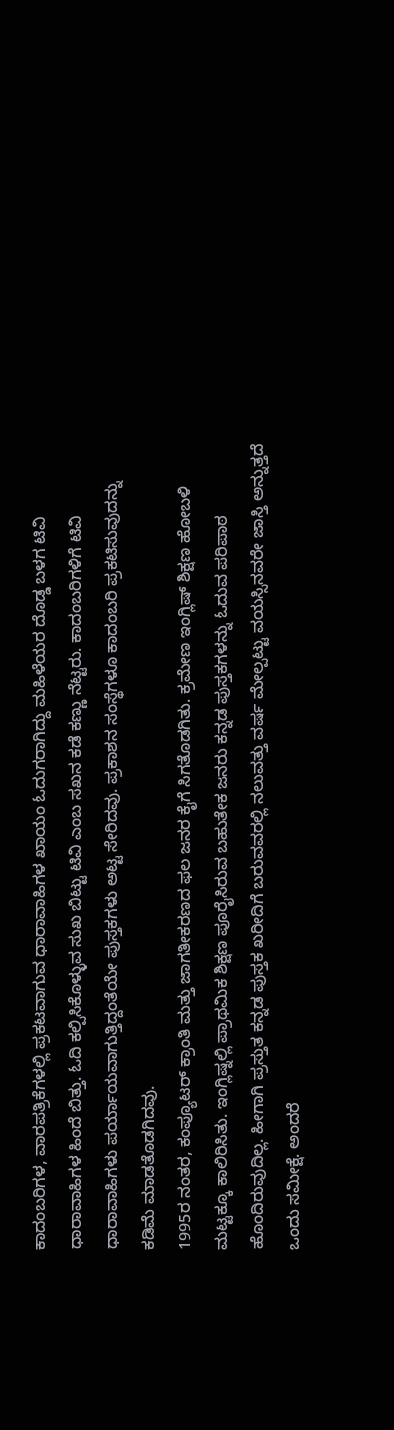ಕಾದಂಬರಿಗಳ, ವಾರಪತ್ರಿಕೆಗಳಲ್ಲಿ ಪ್ರಕಟವಾಗುವ ಧಾರಾವಾಹಿಗಳ ಖಾಯಂ ಓದುಗರಾಗಿದ್ದು ಮಹಿಳೆಯರ ದೊಡ್ಡ ಬಳಗ ಟಿವಿ ಧಾರಾವಾಹಿಗಳ ಹಿಂದೆ ಬಿತ್ತು. ಓದಿ ಕಲ್ಪಿಸಿಕೊಳ್ಳುವ ಸುಖ ಬಿಟ್ಟು ಟಿವಿ ಎಂಬ ಸಖನ ಕಡೆ ಕಣ್ಣು ನೆಟ್ಟರು. ಕಾದಂಬರಿಗಳಿಗೆ ಟಿವಿ ಧಾರಾವಾಹಿಗಳು ಪರ್ಯಾಯವಾಗುತ್ತಿದ್ದಂತೆಯೇ ಪುಸ್ತಕಗಳು ಅಟ್ಟ ಸೇರಿದವು. ಪ್ರಕಾಶನ ಸಂಸ್ಥೆಗಳೂ ಕಾದಂಬರಿ ಪ್ರಕಟಿಸುವುದನ್ನು ಕಡಿಮೆ ಮಾಡತೊಡಗಿದವು.
1995ರ ನಂತರ, ಕಂಪ್ಯೂಟರ್ ಕ್ರಾಂತಿ ಮತ್ತು ಜಾಗತೀಕರಣದ ಫಲ ಜನರ ಕೈಗೆ ಸಿಗತೊಡಗಿತು. ಕ್ರಮೇಣ ಇಂಗ್ಲಿಷ್ ಶಿಕ್ಷಣ ಹೋಬಳಿ ಮಟ್ಟಕ್ಕೂ ಕಾಲಿರಿಸಿತು. ಇಂಗ್ಲಿಷ್ನಲ್ಲಿ ಪ್ರಾಥಮಿಕ ಶಿಕ್ಷಣ ಪೂರೈಸಿರುವ ಬಹುತೇಕ ಜನರು ಕನ್ನಡ ಪುಸ್ತಕಗಳನ್ನು ಓದುವ ಪರಿಪಾಠ ಹೊಂದಿರುವುದಿಲ್ಲ. ಹೀಗಾಗಿ ಪ್ರಸ್ತುತ ಕನ್ನಡ ಪುಸ್ತಕ ಖರೀದಿಗೆ ಬರುವವರಲ್ಲಿ ನಲುವತ್ತು ವರ್ಷ ಮೇಲ್ಪಟ್ಟು ವಯಸ್ಸಿನವರೇ ಜಾಸ್ತಿ ಅನ್ನುತ್ತದೆ ಒಂದು ಸಮೀಕ್ಷೆ. ಅಂದರೆ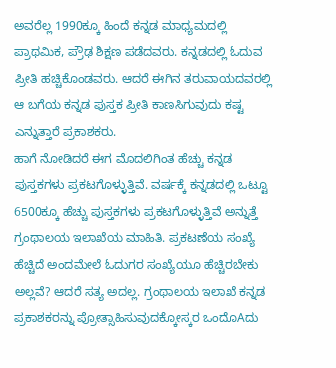ಅವರೆಲ್ಲ 1990ಕ್ಕೂ ಹಿಂದೆ ಕನ್ನಡ ಮಾಧ್ಯಮದಲ್ಲಿ ಪ್ರಾಥಮಿಕ, ಪ್ರೌಢ ಶಿಕ್ಷಣ ಪಡೆದವರು. ಕನ್ನಡದಲ್ಲಿ ಓದುವ ಪ್ರೀತಿ ಹಚ್ಚಿಕೊಂಡವರು. ಆದರೆ ಈಗಿನ ತರುವಾಯದವರಲ್ಲಿ ಆ ಬಗೆಯ ಕನ್ನಡ ಪುಸ್ತಕ ಪ್ರೀತಿ ಕಾಣಸಿಗುವುದು ಕಷ್ಟ ಎನ್ನುತ್ತಾರೆ ಪ್ರಕಾಶಕರು.
ಹಾಗೆ ನೋಡಿದರೆ ಈಗ ಮೊದಲಿಗಿಂತ ಹೆಚ್ಚು ಕನ್ನಡ ಪುಸ್ತಕಗಳು ಪ್ರಕಟಗೊಳ್ಳುತ್ತಿವೆ. ವರ್ಷಕ್ಕೆ ಕನ್ನಡದಲ್ಲಿ ಒಟ್ಟೂ 6500ಕ್ಕೂ ಹೆಚ್ಚು ಪುಸ್ತಕಗಳು ಪ್ರಕಟಗೊಳ್ಳುತ್ತಿವೆ ಅನ್ನುತ್ತೆ ಗ್ರಂಥಾಲಯ ಇಲಾಖೆಯ ಮಾಹಿತಿ. ಪ್ರಕಟಣೆಯ ಸಂಖ್ಯೆ ಹೆಚ್ಚಿದೆ ಅಂದಮೇಲೆ ಓದುಗರ ಸಂಖ್ಯೆಯೂ ಹೆಚ್ಚಿರಬೇಕು ಅಲ್ಲವೆ? ಆದರೆ ಸತ್ಯ ಅದಲ್ಲ. ಗ್ರಂಥಾಲಯ ಇಲಾಖೆ ಕನ್ನಡ ಪ್ರಕಾಶಕರನ್ನು ಪ್ರೋತ್ಸಾಹಿಸುವುದಕ್ಕೋಸ್ಕರ ಒಂದೊAದು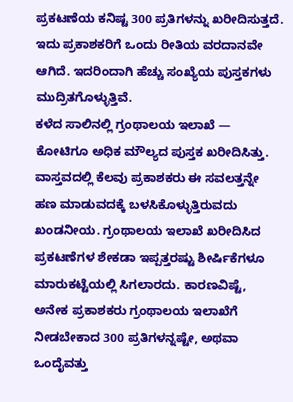ಪ್ರಕಟಣೆಯ ಕನಿಷ್ಟ 300 ಪ್ರತಿಗಳನ್ನು ಖರೀದಿಸುತ್ತದೆ. ಇದು ಪ್ರಕಾಶಕರಿಗೆ ಒಂದು ರೀತಿಯ ವರದಾನವೇ ಆಗಿದೆ. ಇದರಿಂದಾಗಿ ಹೆಚ್ಚು ಸಂಖ್ಯೆಯ ಪುಸ್ತಕಗಳು ಮುದ್ರಿತಗೊಳ್ಳುತ್ತಿವೆ.
ಕಳೆದ ಸಾಲಿನಲ್ಲಿ ಗ್ರಂಥಾಲಯ ಇಲಾಖೆ — ಕೋಟಿಗೂ ಅಧಿಕ ಮೌಲ್ಯದ ಪುಸ್ತಕ ಖರೀದಿಸಿತ್ತು. ವಾಸ್ತವದಲ್ಲಿ ಕೆಲವು ಪ್ರಕಾಶಕರು ಈ ಸವಲತ್ತನ್ನೇ ಹಣ ಮಾಡುವದಕ್ಕೆ ಬಳಸಿಕೊಳ್ಳುತ್ತಿರುವದು ಖಂಡನೀಯ. ಗ್ರಂಥಾಲಯ ಇಲಾಖೆ ಖರೀದಿಸಿದ ಪ್ರಕಟಣೆಗಳ ಶೇಕಡಾ ಇಪ್ಪತ್ತರಷ್ಟು ಶೀರ್ಷಿಕೆಗಳೂ ಮಾರುಕಟ್ಟೆಯಲ್ಲಿ ಸಿಗಲಾರದು. ಕಾರಣವಿಷ್ಟೆ, ಅನೇಕ ಪ್ರಕಾಶಕರು ಗ್ರಂಥಾಲಯ ಇಲಾಖೆಗೆ ನೀಡಬೇಕಾದ 300 ಪ್ರತಿಗಳನ್ನಷ್ಟೇ, ಅಥವಾ ಒಂದೈವತ್ತು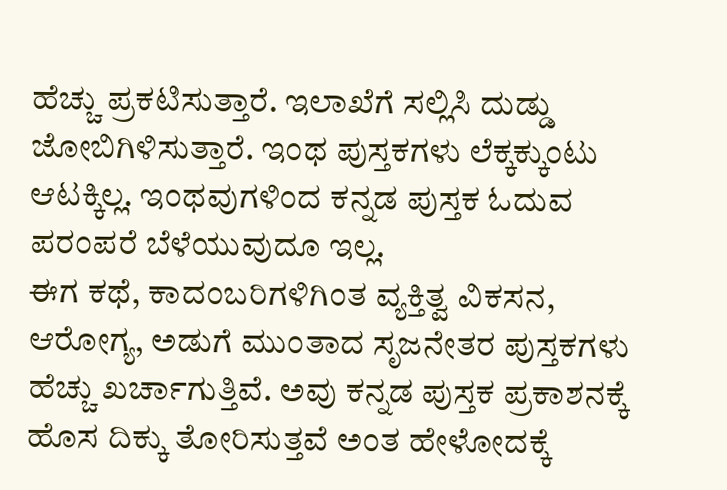ಹೆಚ್ಚು ಪ್ರಕಟಿಸುತ್ತಾರೆ. ಇಲಾಖೆಗೆ ಸಲ್ಲಿಸಿ ದುಡ್ಡು ಜೋಬಿಗಿಳಿಸುತ್ತಾರೆ. ಇಂಥ ಪುಸ್ತಕಗಳು ಲೆಕ್ಕಕ್ಕುಂಟು ಆಟಕ್ಕಿಲ್ಲ. ಇಂಥವುಗಳಿಂದ ಕನ್ನಡ ಪುಸ್ತಕ ಓದುವ ಪರಂಪರೆ ಬೆಳೆಯುವುದೂ ಇಲ್ಲ.
ಈಗ ಕಥೆ, ಕಾದಂಬರಿಗಳಿಗಿಂತ ವ್ಯಕ್ತಿತ್ವ ವಿಕಸನ, ಆರೋಗ್ಯ, ಅಡುಗೆ ಮುಂತಾದ ಸೃಜನೇತರ ಪುಸ್ತಕಗಳು ಹೆಚ್ಚು ಖರ್ಚಾಗುತ್ತಿವೆ. ಅವು ಕನ್ನಡ ಪುಸ್ತಕ ಪ್ರಕಾಶನಕ್ಕೆ ಹೊಸ ದಿಕ್ಕು ತೋರಿಸುತ್ತವೆ ಅಂತ ಹೇಳೋದಕ್ಕೆ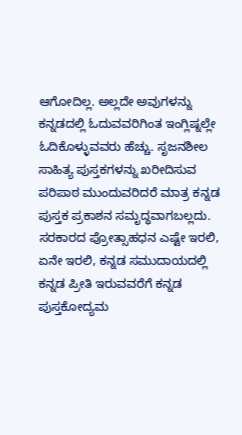ಆಗೋದಿಲ್ಲ. ಅಲ್ಲದೇ ಅವುಗಳನ್ನು ಕನ್ನಡದಲ್ಲಿ ಓದುವವರಿಗಿಂತ ಇಂಗ್ಲಿಷ್ನಲ್ಲೇ ಓದಿಕೊಳ್ಳುವವರು ಹೆಚ್ಚು. ಸೃಜನಶೀಲ ಸಾಹಿತ್ಯ ಪುಸ್ತಕಗಳನ್ನು ಖರೀದಿಸುವ ಪರಿಪಾಠ ಮುಂದುವರಿದರೆ ಮಾತ್ರ ಕನ್ನಡ ಪುಸ್ತಕ ಪ್ರಕಾಶನ ಸಮೃದ್ಧವಾಗಬಲ್ಲದು. ಸರಕಾರದ ಪ್ರೋತ್ಸಾಹಧನ ಎಷ್ಟೇ ಇರಲಿ, ಏನೇ ಇರಲಿ, ಕನ್ನಡ ಸಮುದಾಯದಲ್ಲಿ ಕನ್ನಡ ಪ್ರೀತಿ ಇರುವವರೆಗೆ ಕನ್ನಡ ಪುಸ್ತಕೋದ್ಯಮ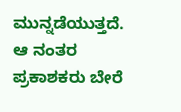ಮುನ್ನಡೆಯುತ್ತದೆ. ಆ ನಂತರ ಪ್ರಕಾಶಕರು ಬೇರೆ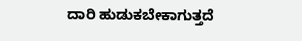ದಾರಿ ಹುಡುಕಬೇಕಾಗುತ್ತದೆ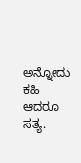ಅನ್ನೋದು ಕಹಿ ಆದರೂ ಸತ್ಯ.